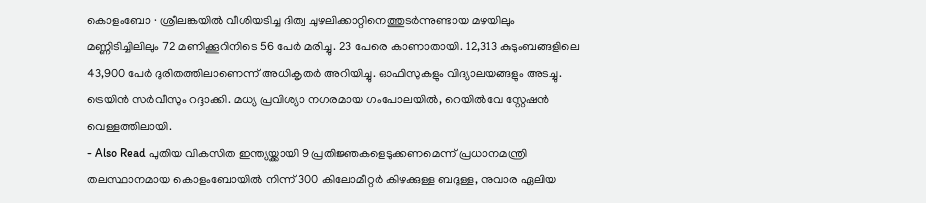കൊളംബോ ∙ ശ്രീലങ്കയിൽ വീശിയടിച്ച ദിത്വ ചുഴലിക്കാറ്റിനെത്തുടർന്നുണ്ടായ മഴയിലും മണ്ണിടിച്ചിലിലും 72 മണിക്കൂറിനിടെ 56 പേർ മരിച്ചു. 23 പേരെ കാണാതായി. 12,313 കുടുംബങ്ങളിലെ 43,900 പേർ ദുരിതത്തിലാണെന്ന് അധികൃതർ അറിയിച്ചു. ഓഫിസുകളും വിദ്യാലയങ്ങളും അടച്ചു. ട്രെയിൻ സർവീസും റദ്ദാക്കി. മധ്യ പ്രവിശ്യാ നഗരമായ ഗംപോലയിൽ, റെയിൽവേ സ്റ്റേഷൻ വെള്ളത്തിലായി.
- Also Read പുതിയ വികസിത ഇന്ത്യയ്ക്കായി 9 പ്രതിജ്ഞകളെടുക്കണമെന്ന് പ്രധാനമന്ത്രി
തലസ്ഥാനമായ കൊളംബോയിൽ നിന്ന് 300 കിലോമീറ്റർ കിഴക്കുള്ള ബദുള്ള, നുവാര ഏലിയ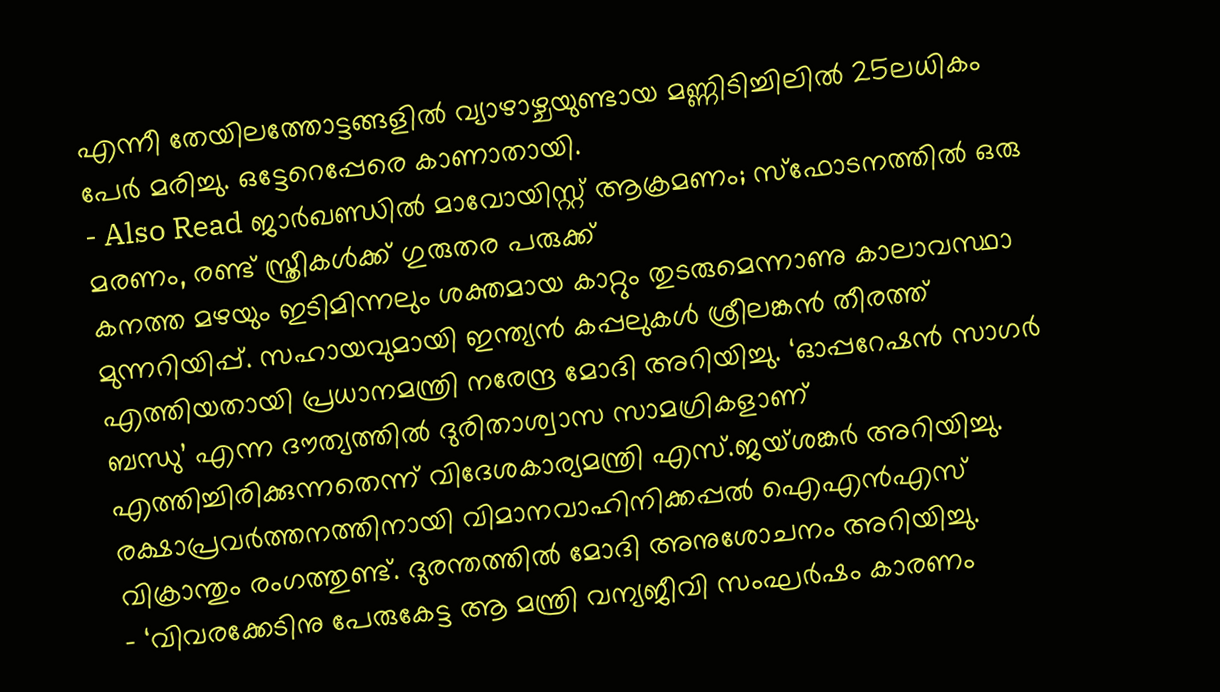എന്നീ തേയിലത്തോട്ടങ്ങളിൽ വ്യാഴാഴ്ചയുണ്ടായ മണ്ണിടിച്ചിലിൽ 25ലധികം പേർ മരിച്ചു. ഒട്ടേറെപ്പേരെ കാണാതായി.
- Also Read ജാർഖണ്ഡിൽ മാവോയിസ്റ്റ് ആക്രമണം; സ്ഫോടനത്തിൽ ഒരു മരണം, രണ്ട് സ്ത്രീകൾക്ക് ഗുരുതര പരുക്ക്
കനത്ത മഴയും ഇടിമിന്നലും ശക്തമായ കാറ്റും തുടരുമെന്നാണു കാലാവസ്ഥാ മുന്നറിയിപ്പ്. സഹായവുമായി ഇന്ത്യൻ കപ്പലുകൾ ശ്രീലങ്കൻ തീരത്ത് എത്തിയതായി പ്രധാനമന്ത്രി നരേന്ദ്ര മോദി അറിയിച്ചു. ‘ഓപ്പറേഷൻ സാഗർ ബന്ധു’ എന്ന ദൗത്യത്തിൽ ദുരിതാശ്വാസ സാമഗ്രികളാണ് എത്തിച്ചിരിക്കുന്നതെന്ന് വിദേശകാര്യമന്ത്രി എസ്.ജയ്ശങ്കർ അറിയിച്ചു. രക്ഷാപ്രവർത്തനത്തിനായി വിമാനവാഹിനിക്കപ്പൽ ഐഎൻഎസ് വിക്രാന്തും രംഗത്തുണ്ട്. ദുരന്തത്തിൽ മോദി അനുശോചനം അറിയിച്ചു.
- ‘വിവരക്കേടിനു പേരുകേട്ട ആ മന്ത്രി വന്യജീവി സംഘർഷം കാരണം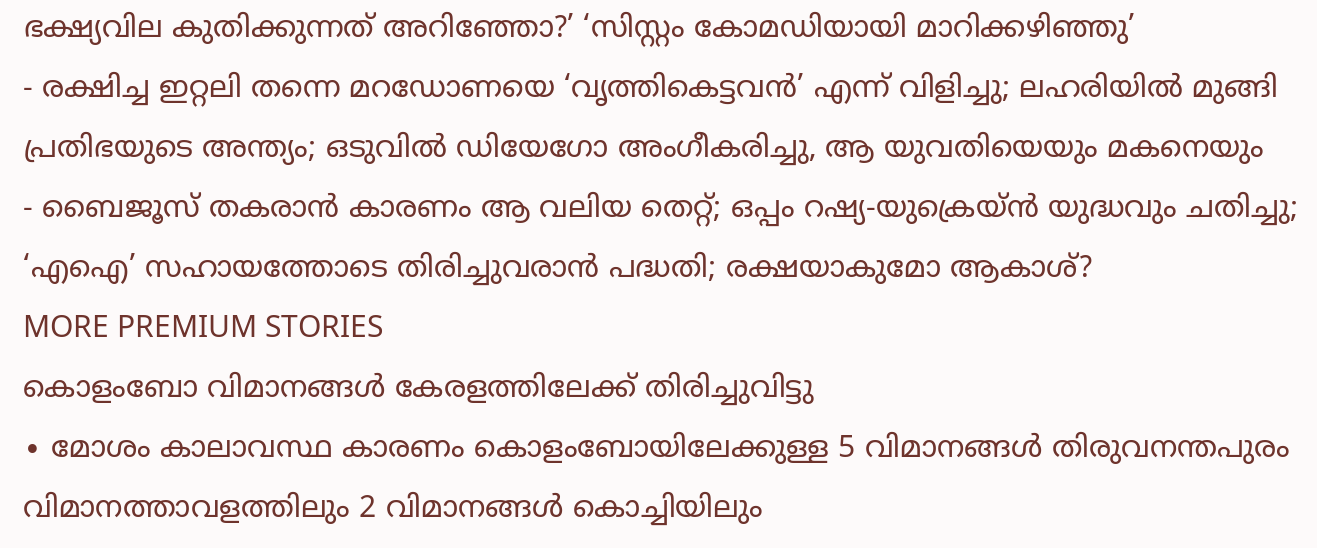ഭക്ഷ്യവില കുതിക്കുന്നത് അറിഞ്ഞോ?’ ‘സിസ്റ്റം കോമഡിയായി മാറിക്കഴിഞ്ഞു’
- രക്ഷിച്ച ഇറ്റലി തന്നെ മറഡോണയെ ‘വൃത്തികെട്ടവൻ’ എന്ന് വിളിച്ചു; ലഹരിയിൽ മുങ്ങി പ്രതിഭയുടെ അന്ത്യം; ഒടുവിൽ ഡിയേഗോ അംഗീകരിച്ചു, ആ യുവതിയെയും മകനെയും
- ബൈജൂസ് തകരാൻ കാരണം ആ വലിയ തെറ്റ്; ഒപ്പം റഷ്യ-യുക്രെയ്ൻ യുദ്ധവും ചതിച്ചു; ‘എഐ’ സഹായത്തോടെ തിരിച്ചുവരാൻ പദ്ധതി; രക്ഷയാകുമോ ആകാശ്?
MORE PREMIUM STORIES
കൊളംബോ വിമാനങ്ങൾ കേരളത്തിലേക്ക് തിരിച്ചുവിട്ടു
∙ മോശം കാലാവസ്ഥ കാരണം കൊളംബോയിലേക്കുള്ള 5 വിമാനങ്ങൾ തിരുവനന്തപുരം വിമാനത്താവളത്തിലും 2 വിമാനങ്ങൾ കൊച്ചിയിലും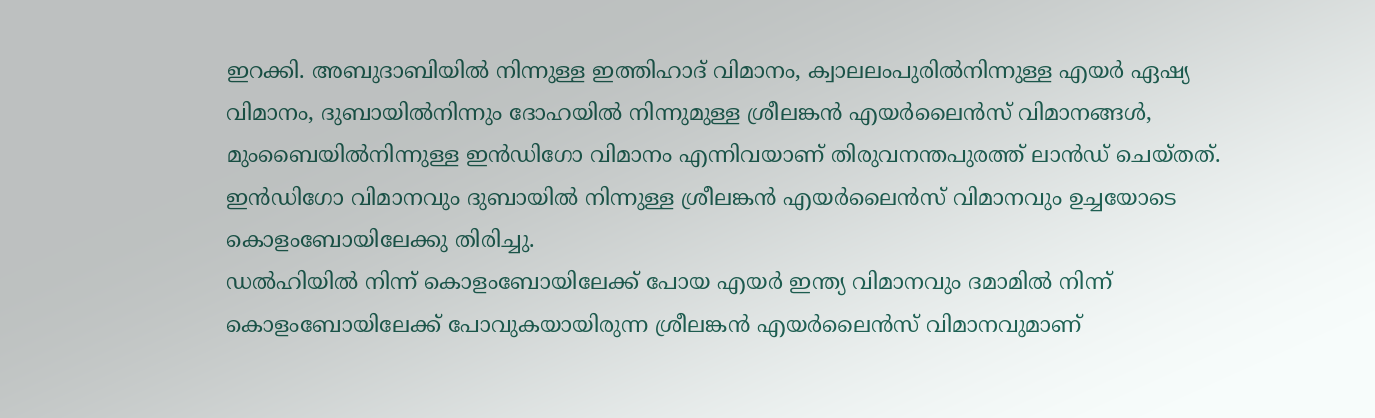ഇറക്കി. അബുദാബിയിൽ നിന്നുള്ള ഇത്തിഹാദ് വിമാനം, ക്വാലലംപുരിൽനിന്നുള്ള എയർ ഏഷ്യ വിമാനം, ദുബായിൽനിന്നും ദോഹയിൽ നിന്നുമുള്ള ശ്രീലങ്കൻ എയർലൈൻസ് വിമാനങ്ങൾ, മുംബൈയിൽനിന്നുള്ള ഇൻഡിഗോ വിമാനം എന്നിവയാണ് തിരുവനന്തപുരത്ത് ലാൻഡ് ചെയ്തത്. ഇൻഡിഗോ വിമാനവും ദുബായിൽ നിന്നുള്ള ശ്രീലങ്കൻ എയർലൈൻസ് വിമാനവും ഉച്ചയോടെ കൊളംബോയിലേക്കു തിരിച്ചു.
ഡൽഹിയിൽ നിന്ന് കൊളംബോയിലേക്ക് പോയ എയർ ഇന്ത്യ വിമാനവും ദമാമിൽ നിന്ന് കൊളംബോയിലേക്ക് പോവുകയായിരുന്ന ശ്രീലങ്കൻ എയർലൈൻസ് വിമാനവുമാണ്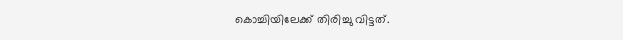കൊച്ചിയിലേക്ക് തിരിച്ചു വിട്ടത്.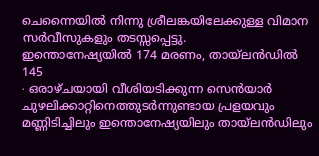ചെന്നൈയിൽ നിന്നു ശ്രീലങ്കയിലേക്കുള്ള വിമാന സർവീസുകളും തടസ്സപ്പെട്ടു.
ഇന്തൊനേഷ്യയിൽ 174 മരണം, തായ്ലൻഡിൽ 145
∙ ഒരാഴ്ചയായി വീശിയടിക്കുന്ന സെൻയാർ ചുഴലിക്കാറ്റിനെത്തുടർന്നുണ്ടായ പ്രളയവും മണ്ണിടിച്ചിലും ഇന്തൊനേഷ്യയിലും തായ്ലൻഡിലും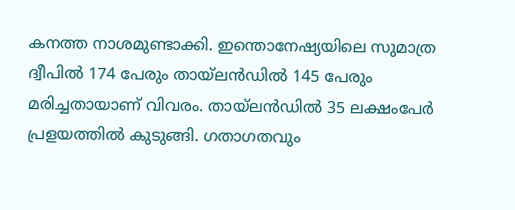കനത്ത നാശമുണ്ടാക്കി. ഇന്തൊനേഷ്യയിലെ സുമാത്ര ദ്വീപിൽ 174 പേരും തായ്ലൻഡിൽ 145 പേരും മരിച്ചതായാണ് വിവരം. തായ്ലൻഡിൽ 35 ലക്ഷംപേർ പ്രളയത്തിൽ കുടുങ്ങി. ഗതാഗതവും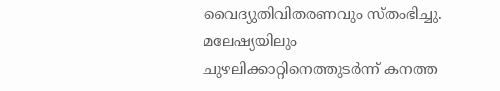വൈദ്യുതിവിതരണവും സ്തംഭിച്ചു. മലേഷ്യയിലും ചുഴലിക്കാറ്റിനെത്തുടർന്ന് കനത്ത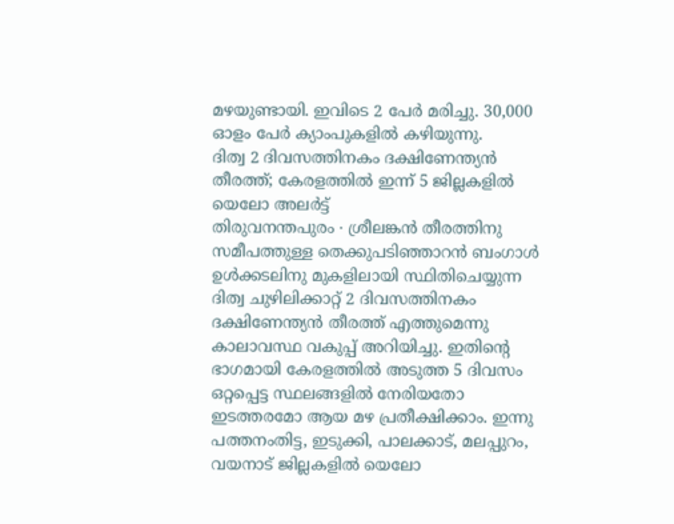മഴയുണ്ടായി. ഇവിടെ 2 പേർ മരിച്ചു. 30,000 ഓളം പേർ ക്യാംപുകളിൽ കഴിയുന്നു.
ദിത്വ 2 ദിവസത്തിനകം ദക്ഷിണേന്ത്യൻ തീരത്ത്; കേരളത്തിൽ ഇന്ന് 5 ജില്ലകളിൽ യെലോ അലർട്ട്
തിരുവനന്തപുരം ∙ ശ്രീലങ്കൻ തീരത്തിനു സമീപത്തുള്ള തെക്കുപടിഞ്ഞാറൻ ബംഗാൾ ഉൾക്കടലിനു മുകളിലായി സ്ഥിതിചെയ്യുന്ന ദിത്വ ചുഴിലിക്കാറ്റ് 2 ദിവസത്തിനകം ദക്ഷിണേന്ത്യൻ തീരത്ത് എത്തുമെന്നു കാലാവസ്ഥ വകുപ്പ് അറിയിച്ചു. ഇതിന്റെ ഭാഗമായി കേരളത്തിൽ അടുത്ത 5 ദിവസം ഒറ്റപ്പെട്ട സ്ഥലങ്ങളിൽ നേരിയതോ ഇടത്തരമോ ആയ മഴ പ്രതീക്ഷിക്കാം. ഇന്നു പത്തനംതിട്ട, ഇടുക്കി, പാലക്കാട്, മലപ്പുറം, വയനാട് ജില്ലകളിൽ യെലോ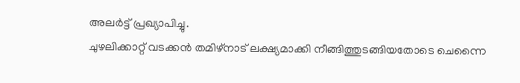അലർട്ട് പ്രഖ്യാപിച്ചു.
ചുഴലിക്കാറ്റ് വടക്കൻ തമിഴ്നാട് ലക്ഷ്യമാക്കി നീങ്ങിത്തുടങ്ങിയതോടെ ചെന്നൈ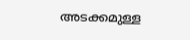അടക്കമുള്ള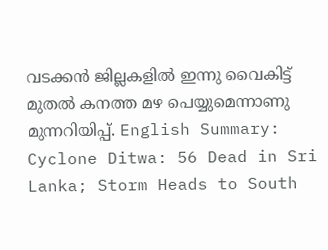വടക്കൻ ജില്ലകളിൽ ഇന്നു വൈകിട്ട് മുതൽ കനത്ത മഴ പെയ്യുമെന്നാണു മുന്നറിയിപ്പ്. English Summary:
Cyclone Ditwa: 56 Dead in Sri Lanka; Storm Heads to South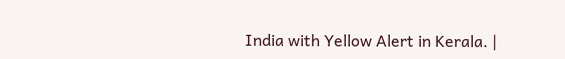India with Yellow Alert in Kerala. |